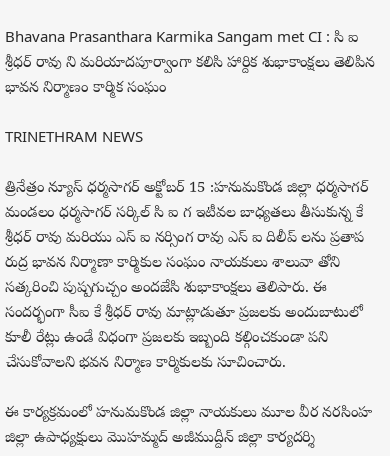Bhavana Prasanthara Karmika Sangam met CI : సి ఐ శ్రీధర్ రావు ని మరియాదపూర్వాంగా కలిసి హార్దిక శుభాకాంక్షలు తెలిపిన భావన నిర్మాణం కార్మిక సంఘం

TRINETHRAM NEWS

త్రినేత్రం న్యూస్ ధర్మసాగర్ అక్టోబర్ 15 :హనుమకొండ జిల్లా ధర్మసాగర్ మండలం ధర్మసాగర్ సర్కిల్ సి ఐ గ ఇటీవల బాధ్యతలు తీసుకున్న కే శ్రీధర్ రావు మరియు ఎస్ ఐ నర్సింగ రావు ఎస్ ఐ దిలీప్ లను ప్రతాప రుద్ర భావన నిర్మాణా కార్మికుల సంఘం నాయకులు శాలువా తోని సత్కరించి పుష్పగుచ్చం అందజేసి శుభాకాంక్షలు తెలిపారు. ఈ సందర్భంగా సీఐ కే శ్రీధర్ రావు మాట్లాడుతూ ప్రజలకు అందుబాటులో కూలీ రేట్లు ఉండే విధంగా ప్రజలకు ఇబ్బంది కల్గించకుండా పని చేసుకోవాలని భవన నిర్మాణ కార్మికులకు సూచించారు.

ఈ కార్యక్రమంలో హనుమకొండ జిల్లా నాయకులు మూల వీర నరసింహ జిల్లా ఉపాధ్యక్షులు మొహమ్మద్ అజీముద్దీన్ జిల్లా కార్యదర్శి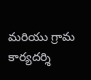మరియు గ్రామ కార్యదర్శి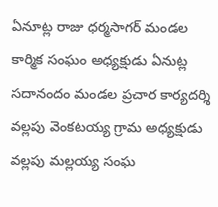ఏనూట్ల రాజు ధర్మసాగర్ మండల కార్మిక సంఘం అధ్యక్షుడు ఏనుట్ల సదానందం మండల ప్రచార కార్యదర్శి వల్లపు వెంకటయ్య గ్రామ అధ్యక్షుడు వల్లపు మల్లయ్య సంఘ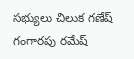సభ్యులు చిలుక గణేష్ గంగారపు రమేష్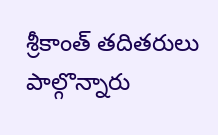శ్రీకాంత్ తదితరులు పాల్గొన్నారు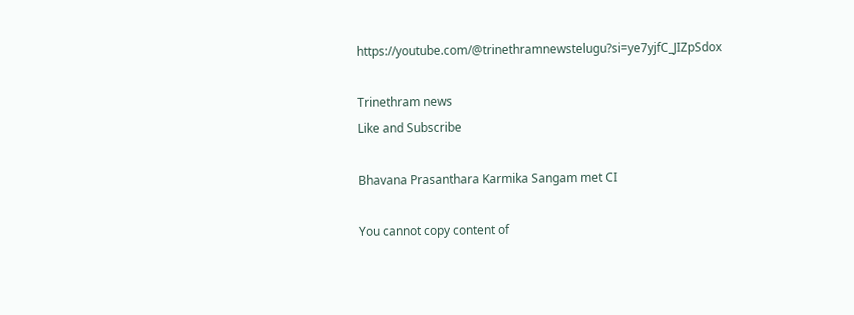https://youtube.com/@trinethramnewstelugu?si=ye7yjfC_JIZpSdox

Trinethram news
Like and Subscribe

Bhavana Prasanthara Karmika Sangam met CI

You cannot copy content of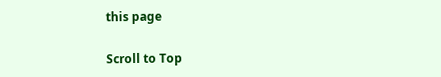this page

Scroll to Top